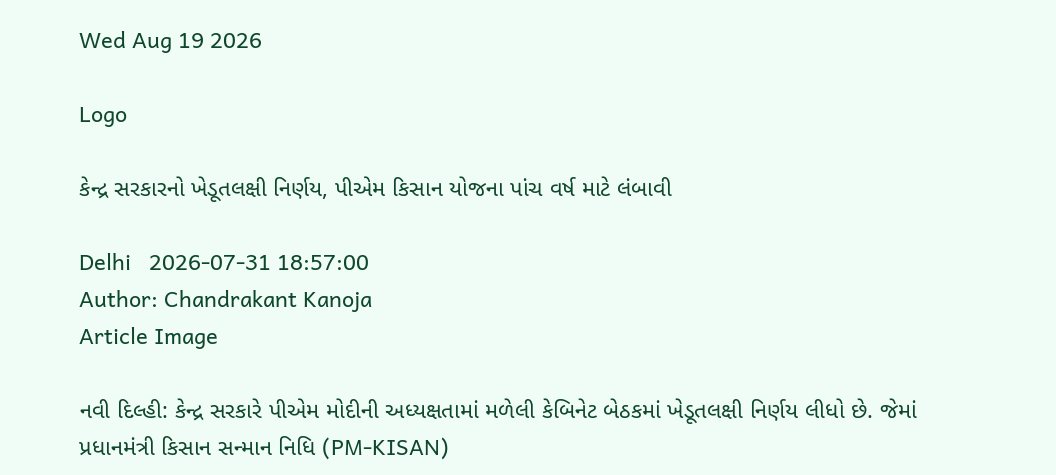Wed Aug 19 2026

Logo

કેન્દ્ર સરકારનો ખેડૂતલક્ષી નિર્ણય, પીએમ કિસાન યોજના પાંચ વર્ષ માટે લંબાવી

Delhi   2026-07-31 18:57:00
Author: Chandrakant Kanoja
Article Image

નવી દિલ્હી: કેન્દ્ર સરકારે પીએમ મોદીની અધ્યક્ષતામાં મળેલી કેબિનેટ બેઠકમાં ખેડૂતલક્ષી નિર્ણય લીધો છે. જેમાં પ્રધાનમંત્રી કિસાન સન્માન નિધિ (PM-KISAN)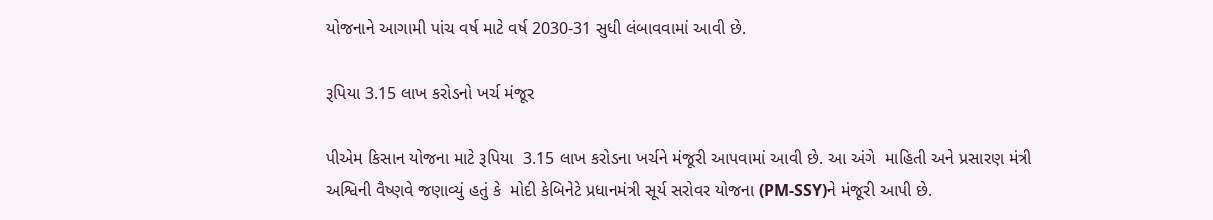યોજનાને આગામી પાંચ વર્ષ માટે વર્ષ 2030-31 સુધી લંબાવવામાં આવી છે.

રૂપિયા 3.15 લાખ કરોડનો ખર્ચ મંજૂર

પીએમ કિસાન યોજના માટે રૂપિયા  3.15 લાખ કરોડના ખર્ચને મંજૂરી આપવામાં આવી છે. આ અંગે  માહિતી અને પ્રસારણ મંત્રી અશ્વિની વૈષ્ણવે જણાવ્યું હતું કે  મોદી કેબિનેટે પ્રધાનમંત્રી સૂર્ય સરોવર યોજના (PM-SSY)ને મંજૂરી આપી છે.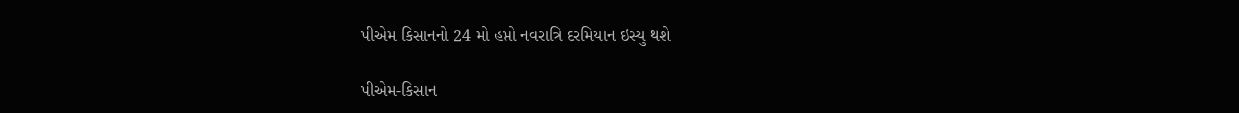પીએમ કિસાનનો 24 મો હપ્તો નવરાત્રિ દરમિયાન ઇસ્યુ થશે

પીએમ-કિસાન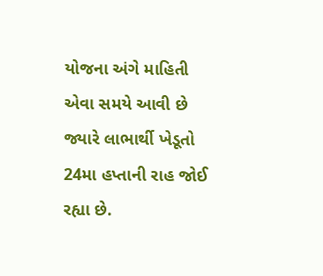યોજના અંગે માહિતી એવા સમયે આવી છે જ્યારે લાભાર્થી ખેડૂતો 24મા હપ્તાની રાહ જોઈ રહ્યા છે.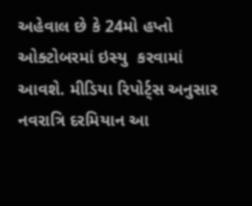અહેવાલ છે કે 24મો હપ્તો ઓક્ટોબરમાં ઇસ્યુ  કરવામાં આવશે. મીડિયા રિપોર્ટ્સ અનુસાર નવરાત્રિ દરમિયાન આ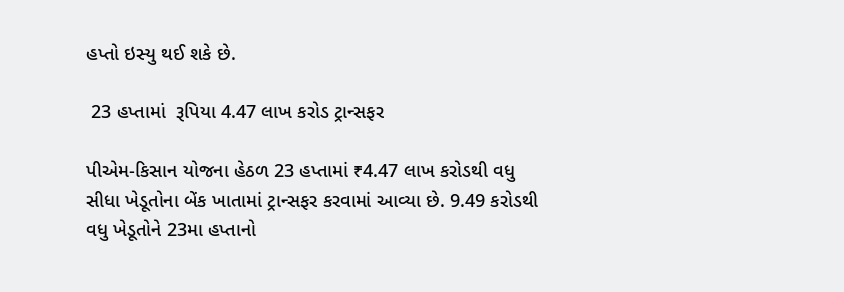હપ્તો ઇસ્યુ થઈ શકે છે.

 23 હપ્તામાં  રૂપિયા 4.47 લાખ કરોડ ટ્રાન્સફર

પીએમ-કિસાન યોજના હેઠળ 23 હપ્તામાં ₹4.47 લાખ કરોડથી વધુ સીધા ખેડૂતોના બેંક ખાતામાં ટ્રાન્સફર કરવામાં આવ્યા છે. 9.49 કરોડથી વધુ ખેડૂતોને 23મા હપ્તાનો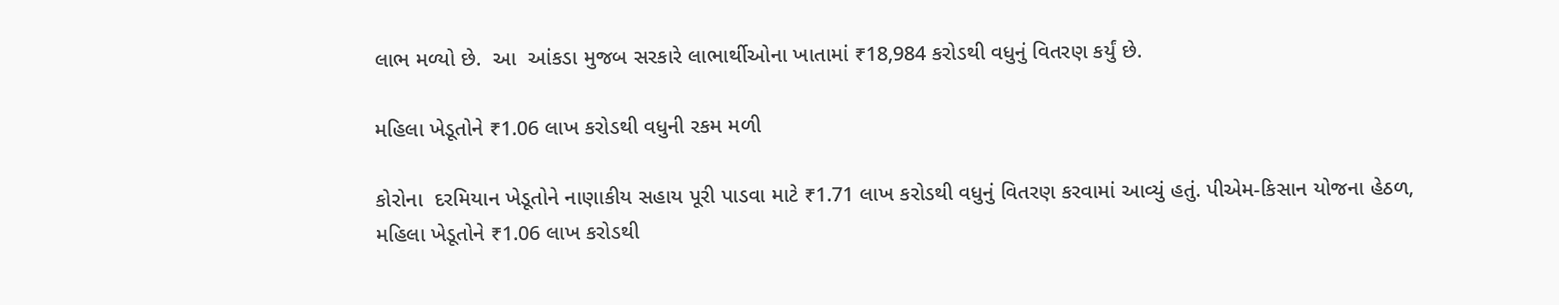લાભ મળ્યો છે.  આ  આંકડા મુજબ સરકારે લાભાર્થીઓના ખાતામાં ₹18,984 કરોડથી વધુનું વિતરણ કર્યું છે.

મહિલા ખેડૂતોને ₹1.06 લાખ કરોડથી વધુની રકમ મળી

કોરોના  દરમિયાન ખેડૂતોને નાણાકીય સહાય પૂરી પાડવા માટે ₹1.71 લાખ કરોડથી વધુનું વિતરણ કરવામાં આવ્યું હતું. પીએમ-કિસાન યોજના હેઠળ, મહિલા ખેડૂતોને ₹1.06 લાખ કરોડથી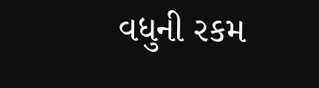વધુની રકમ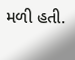મળી હતી.